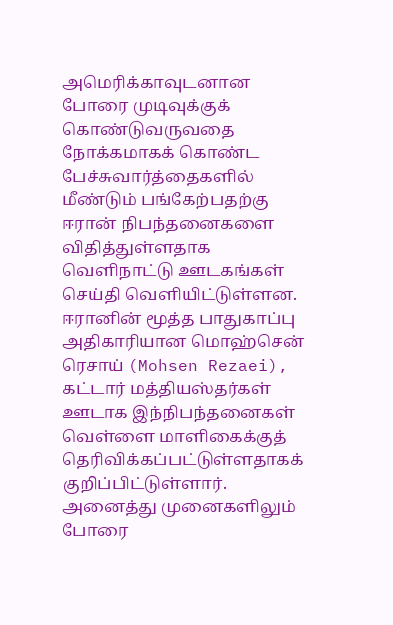அமெரிக்காவுடனான போரை முடிவுக்குக் கொண்டுவருவதை நோக்கமாகக் கொண்ட பேச்சுவார்த்தைகளில் மீண்டும் பங்கேற்பதற்கு ஈரான் நிபந்தனைகளை விதித்துள்ளதாக வெளிநாட்டு ஊடகங்கள் செய்தி வெளியிட்டுள்ளன.
ஈரானின் மூத்த பாதுகாப்பு அதிகாரியான மொஹ்சென் ரெசாய் (Mohsen Rezaei), கட்டார் மத்தியஸ்தர்கள் ஊடாக இந்நிபந்தனைகள் வெள்ளை மாளிகைக்குத் தெரிவிக்கப்பட்டுள்ளதாகக் குறிப்பிட்டுள்ளார்.
அனைத்து முனைகளிலும் போரை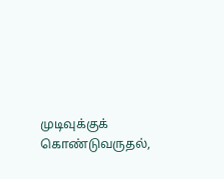முடிவுக்குக் கொண்டுவருதல்,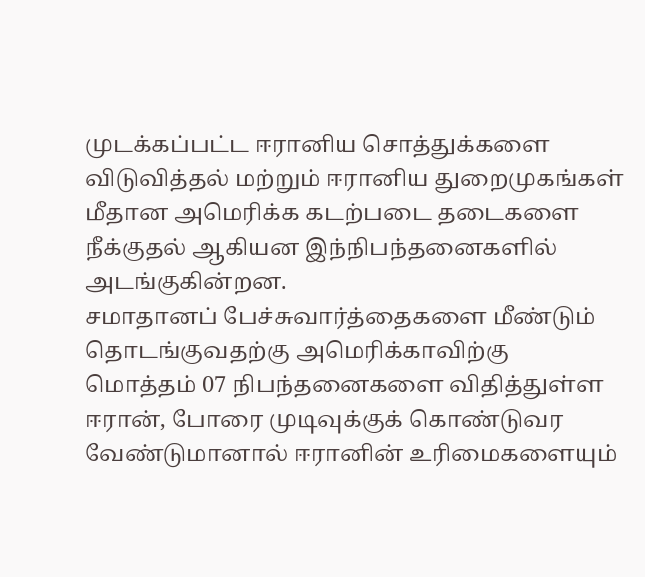முடக்கப்பட்ட ஈரானிய சொத்துக்களை விடுவித்தல் மற்றும் ஈரானிய துறைமுகங்கள் மீதான அமெரிக்க கடற்படை தடைகளை நீக்குதல் ஆகியன இந்நிபந்தனைகளில் அடங்குகின்றன.
சமாதானப் பேச்சுவார்த்தைகளை மீண்டும் தொடங்குவதற்கு அமெரிக்காவிற்கு மொத்தம் 07 நிபந்தனைகளை விதித்துள்ள ஈரான், போரை முடிவுக்குக் கொண்டுவர வேண்டுமானால் ஈரானின் உரிமைகளையும்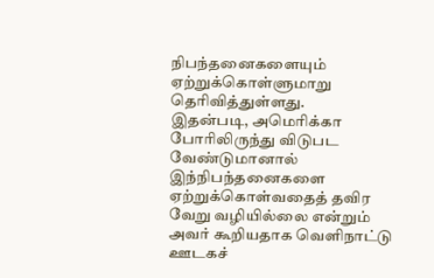நிபந்தனைகளையும் ஏற்றுக்கொள்ளுமாறு தெரிவித்துள்ளது.
இதன்படி, அமெரிக்கா போரிலிருந்து விடுபட வேண்டுமானால் இந்நிபந்தனைகளை ஏற்றுக்கொள்வதைத் தவிர வேறு வழியில்லை என்றும் அவர் கூறியதாக வெளிநாட்டு ஊடகச்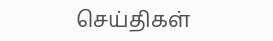செய்திகள்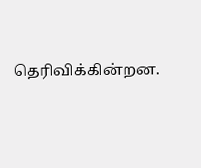தெரிவிக்கின்றன.